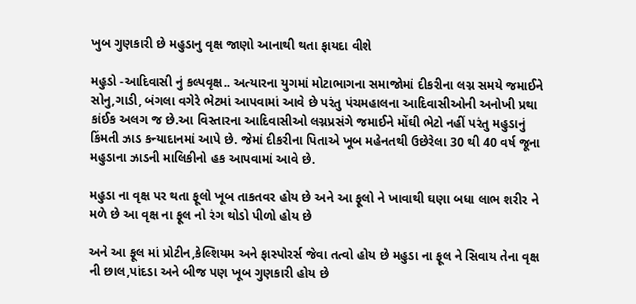ખુબ ગુણકારી છે મહુડાનુ વૃક્ષ જાણો આનાથી થતા ફાયદા વીશે

મહુડો -આદિવાસી નું કલ્પવૃક્ષ.. અત્યારના યુગમાં મોટાભાગના સમાજોમાં દીકરીના લગ્ન સમયે જમાઈને સોનુ,ગાડી, બંગલા વગેરે ભેટમાં આપવામાં આવે છે પરંતુ પંચમહાલના આદિવાસીઓની અનોખી પ્રથા કાંઈક અલગ જ છે.આ વિસ્તારના આદિવાસીઓ લગ્નપ્રસંગે જમાઈને મોંઘી ભેટો નહીં પરંતુ મહુડાનું કિંમતી ઝાડ કન્યાદાનમાં આપે છે. જેમાં દીકરીના પિતાએ ખૂબ મહેનતથી ઉછેરેલા 30 થી 40 વર્ષ જૂના મહુડાના ઝાડની માલિકીનો હક આપવામાં આવે છે.

મહુડા ના વૃક્ષ પર થતા ફૂલો ખૂબ તાકતવર હોય છે અને આ ફૂલો ને ખાવાથી ઘણા બધા લાભ શરીર ને મળે છે આ વૃક્ષ ના ફૂલ નો રંગ થોડો પીળો હોય છે

અને આ ફૂલ માં પ્રોટીન,કેલ્શિયમ અને ફાસ્પોરર્સ જેવા તત્વો હોય છે મહુડા ના ફૂલ ને સિવાય તેના વૃક્ષ ની છાલ,પાંદડા અને બીજ પણ ખૂબ ગુણકારી હોય છે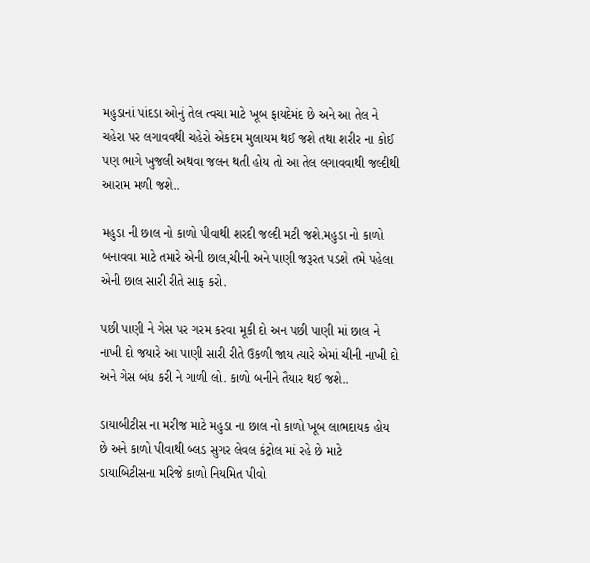મહુડાનાં પાંદડા ઓનું તેલ ત્વચા માટે ખૂબ ફાયદેમંદ છે અને આ તેલ ને ચહેરા પર લગાવવથી ચહેરો એકદમ મુલાયમ થઈ જશે તથા શરીર ના કોઈ પણ ભાગે ખુજલી અથવા જલન થતી હોય તો આ તેલ લગાવવાથી જલ્દીથી આરામ મળી જશે..

મહુડા ની છાલ નો કાળો પીવાથી શરદી જલ્દી મટી જશે.મહુડા નો કાળો બનાવવા માટે તમારે એની છાલ,ચીની અને પાણી જરૂરત પડશે તમે પહેલા એની છાલ સારી રીતે સાફ કરો.

પછી પાણી ને ગેસ પર ગરમ કરવા મૂકી દો અન પછી પાણી માં છાલ ને નાખી દો જયારે આ પાણી સારી રીતે ઉકળી જાય ત્યારે એમાં ચીની નાખી દો અને ગેસ બંધ કરી ને ગાળી લો. કાળો બનીને તૈયાર થઈ જશે..

ડાયાબીટીસ ના મરીજ માટે મહુડા ના છાલ નો કાળો ખૂબ લાભદાયક હોય છે અને કાળો પીવાથી બ્લડ સુગર લેવલ કંટ્રોલ માં રહે છે માટે ડાયાબિટીસના મરિજે કાળો નિયમિત પીવો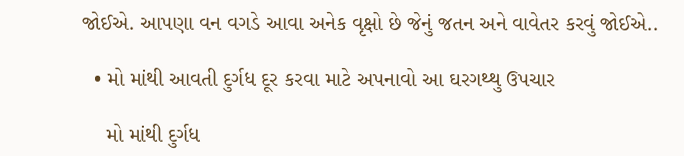જોઈએ. આપણા વન વગડે આવા અનેક વૃક્ષો છે જેનું જતન અને વાવેતર કરવું જોઈએ..

  • મો માંથી આવતી દુર્ગધ દૂર કરવા માટે અપનાવો આ ઘરગથ્થુ ઉપચાર

    મો માંથી દુર્ગધ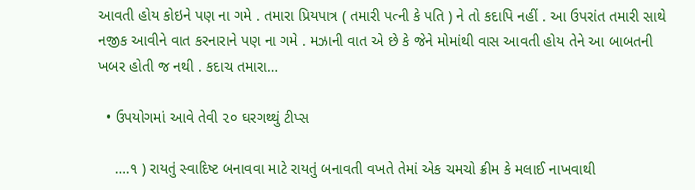આવતી હોય કોઇને પણ ના ગમે . તમારા પ્રિયપાત્ર ( તમારી પત્ની કે પતિ ) ને તો કદાપિ નહીં . આ ઉપરાંત તમારી સાથે નજીક આવીને વાત કરનારાને પણ ના ગમે . મઝાની વાત એ છે કે જેને મોમાંથી વાસ આવતી હોય તેને આ બાબતની ખબર હોતી જ નથી . કદાચ તમારા…

  • ઉપયોગમાં આવે તેવી ૨૦ ઘરગથ્થું ટીપ્સ

    ….૧ ) રાયતું સ્વાદિષ્ટ બનાવવા માટે રાયતું બનાવતી વખતે તેમાં એક ચમચો ક્રીમ કે મલાઈ નાખવાથી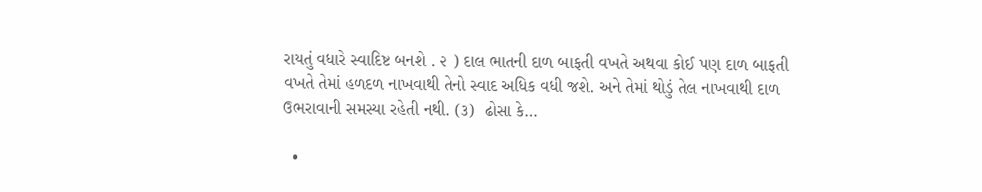રાયતું વધારે સ્વાદિષ્ટ બનશે . ૨ ) દાલ ભાતની દાળ બાફતી વખતે અથવા કોઈ પણ દાળ બાફતી વખતે તેમાં હળદળ નાખવાથી તેનો સ્વાદ અધિક વધી જશે. અને તેમાં થોડું તેલ નાખવાથી દાળ ઉભરાવાની સમસ્યા રહેતી નથી. (૩)  ઢોસા કે…

  •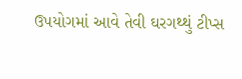ઉપયોગમાં આવે તેવી ઘરગથ્થું ટીપ્સ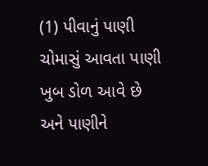(1) પીવાનું પાણી ચોમાસું આવતા પાણી ખુબ ડોળ આવે છે અને પાણીને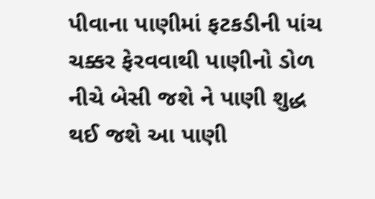પીવાના પાણીમાં ફટકડીની પાંચ ચક્કર ફેરવવાથી પાણીનો ડોળ નીચે બેસી જશે ને પાણી શુદ્ધ થઈ જશે આ પાણી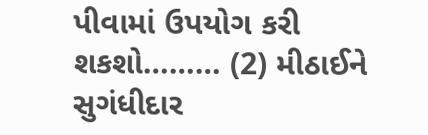પીવામાં ઉપયોગ કરી શકશો……… (2) મીઠાઈને સુગંધીદાર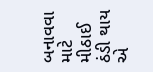બનાવવા માટે  મીઠાઈ ઠંડી થાય એ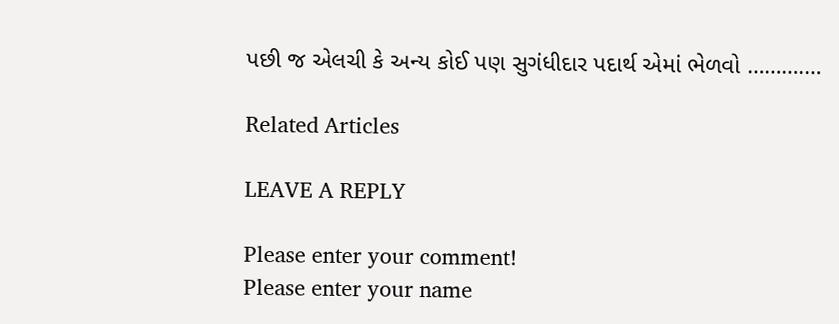પછી જ એલચી કે અન્ય કોઈ પણ સુગંધીદાર પદાર્થ એમાં ભેળવો ……….…

Related Articles

LEAVE A REPLY

Please enter your comment!
Please enter your name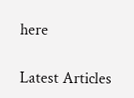here

Latest Articles